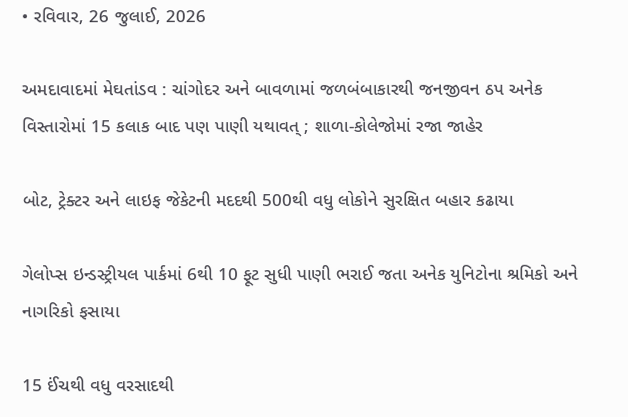• રવિવાર, 26 જુલાઈ, 2026

અમદાવાદમાં મેઘતાંડવ : ચાંગોદર અને બાવળામાં જળબંબાકારથી જનજીવન ઠપ અનેક વિસ્તારોમાં 15 કલાક બાદ પણ પાણી યથાવત્ ; શાળા-કોલેજોમાં રજા જાહેર

બોટ, ટ્રેક્ટર અને લાઇફ જેકેટની મદદથી 500થી વધુ લોકોને સુરક્ષિત બહાર કઢાયા

ગેલોપ્સ ઇન્ડસ્ટ્રીયલ પાર્કમાં 6થી 10 ફૂટ સુધી પાણી ભરાઈ જતા અનેક યુનિટોના શ્રમિકો અને નાગરિકો ફસાયા

15 ઈંચથી વધુ વરસાદથી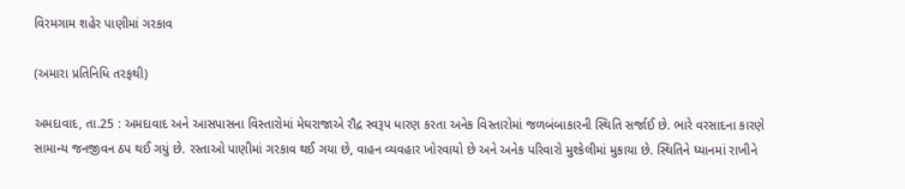વિરમગામ શહેર પાણીમાં ગરકાવ

(અમારા પ્રતિનિધિ તરફથી)

અમદાવાદ, તા.25 : અમદાવાદ અને આસપાસના વિસ્તારોમાં મેઘરાજાએ રૌદ્ર સ્વરૂપ ધારણ કરતા અનેક વિસ્તારોમાં જળબંબાકારની સ્થિતિ સર્જાઈ છે. ભારે વરસાદના કારણે સામાન્ય જનજીવન ઠપ થઈ ગયું છે. રસ્તાઓ પાણીમાં ગરકાવ થઈ ગયા છે, વાહન વ્યવહાર ખોરવાયો છે અને અનેક પરિવારો મુશ્કેલીમાં મુકાયા છે. સ્થિતિને ધ્યાનમાં રાખીને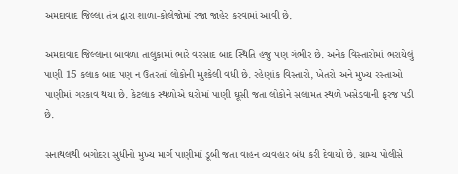અમદાવાદ જિલ્લા તંત્ર દ્વારા શાળા-કોલેજોમાં રજા જાહેર કરવામાં આવી છે.

અમદાવાદ જિલ્લાના બાવળા તાલુકામાં ભારે વરસાદ બાદ સ્થિતિ હજુ પણ ગંભીર છે. અનેક વિસ્તારોમાં ભરાયેલું પાણી 15 કલાક બાદ પણ ન ઉતરતાં લોકોની મુશ્કેલી વધી છે. રહેણાંક વિસ્તારો, ખેતરો અને મુખ્ય રસ્તાઓ પાણીમાં ગરકાવ થયા છે. કેટલાક સ્થળોએ ઘરોમાં પાણી ઘૂસી જતા લોકોને સલામત સ્થળે ખસેડવાની ફરજ પડી છે.

સનાથલથી બગોદરા સુધીનો મુખ્ય માર્ગ પાણીમાં ડૂબી જતા વાહન વ્યવહાર બંધ કરી દેવાયો છે. ગ્રામ્ય પોલીસે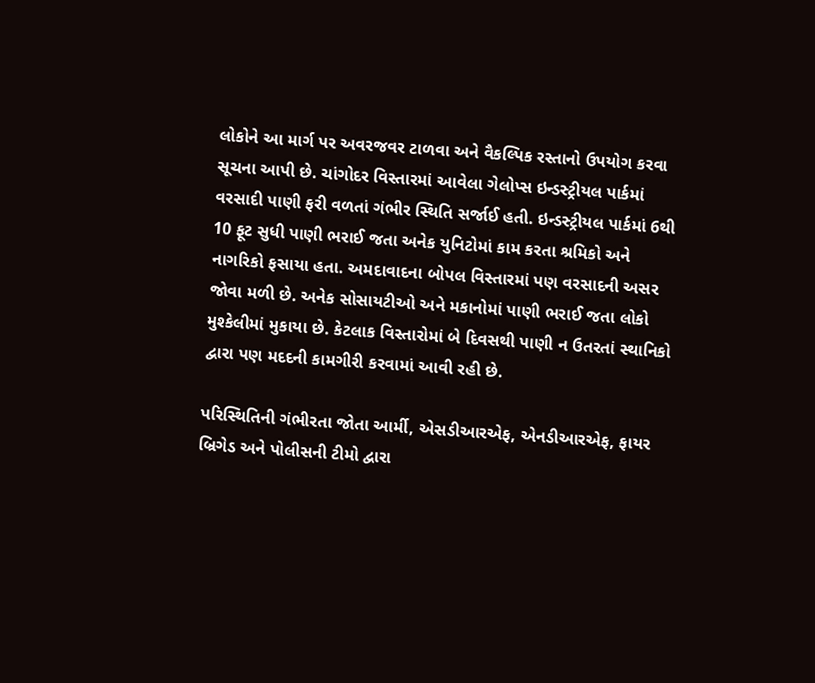લોકોને આ માર્ગ પર અવરજવર ટાળવા અને વૈકલ્પિક રસ્તાનો ઉપયોગ કરવા સૂચના આપી છે. ચાંગોદર વિસ્તારમાં આવેલા ગેલોપ્સ ઇન્ડસ્ટ્રીયલ પાર્કમાં વરસાદી પાણી ફરી વળતાં ગંભીર સ્થિતિ સર્જાઈ હતી. ઇન્ડસ્ટ્રીયલ પાર્કમાં 6થી 10 ફૂટ સુધી પાણી ભરાઈ જતા અનેક યુનિટોમાં કામ કરતા શ્રમિકો અને નાગરિકો ફસાયા હતા. અમદાવાદના બોપલ વિસ્તારમાં પણ વરસાદની અસર જોવા મળી છે. અનેક સોસાયટીઓ અને મકાનોમાં પાણી ભરાઈ જતા લોકો મુશ્કેલીમાં મુકાયા છે. કેટલાક વિસ્તારોમાં બે દિવસથી પાણી ન ઉતરતાં સ્થાનિકો દ્વારા પણ મદદની કામગીરી કરવામાં આવી રહી છે.

પરિસ્થિતિની ગંભીરતા જોતા આર્મી, એસડીઆરએફ, એનડીઆરએફ, ફાયર બ્રિગેડ અને પોલીસની ટીમો દ્વારા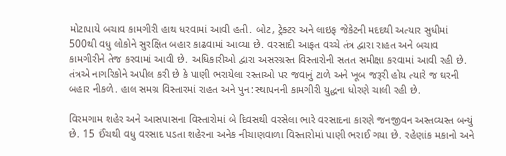મોટાપાયે બચાવ કામગીરી હાથ ધરવામાં આવી હતી. બોટ, ટ્રેક્ટર અને લાઇફ જેકેટની મદદથી અત્યાર સુધીમાં 500થી વધુ લોકોને સુરક્ષિત બહાર કાઢવામાં આવ્યા છે. વરસાદી આફત વચ્ચે તંત્ર દ્વારા રાહત અને બચાવ કામગીરીને તેજ કરવામાં આવી છે. અધિકારીઓ દ્વારા અસરગ્રસ્ત વિસ્તારોની સતત સમીક્ષા કરવામાં આવી રહી છે. તંત્રએ નાગરિકોને અપીલ કરી છે કે પાણી ભરાયેલા રસ્તાઓ પર જવાનું ટાળે અને ખૂબ જરૂરી હોય ત્યારે જ ઘરની બહાર નીકળે. હાલ સમગ્ર વિસ્તારમાં રાહત અને પુન:સ્થાપનની કામગીરી યુદ્ધના ધોરણે ચાલી રહી છે.

વિરમગામ શહેર અને આસપાસના વિસ્તારોમાં બે દિવસથી વરસેલા ભારે વરસાદના કારણે જનજીવન અસ્તવ્યસ્ત બન્યું છે. 15 ઈંચથી વધુ વરસાદ પડતા શહેરના અનેક નીચાણવાળા વિસ્તારોમાં પાણી ભરાઈ ગયા છે. રહેણાંક મકાનો અને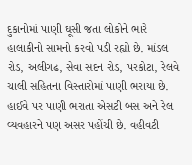દુકાનોમાં પાણી ઘૂસી જતા લોકોને ભારે હાલાકીનો સામનો કરવો પડી રહ્યો છે. માંડલ રોડ, અલીગઢ, સેવા સદન રોડ, પરકોટા, રેલવે ચાલી સહિતના વિસ્તારોમાં પાણી ભરાયા છે. હાઈવે પર પાણી ભરાતા એસટી બસ અને રેલ વ્યવહારને પણ અસર પહોંચી છે. વહીવટી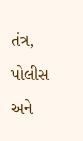તંત્ર, પોલીસ અને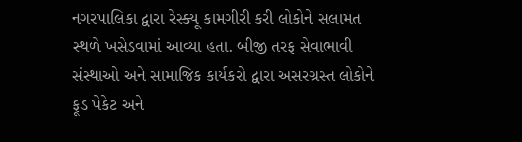નગરપાલિકા દ્વારા રેસ્ક્યૂ કામગીરી કરી લોકોને સલામત સ્થળે ખસેડવામાં આવ્યા હતા. બીજી તરફ સેવાભાવી સંસ્થાઓ અને સામાજિક કાર્યકરો દ્વારા અસરગ્રસ્ત લોકોને ફૂડ પેકેટ અને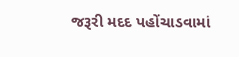જરૂરી મદદ પહોંચાડવામાં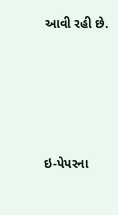આવી રહી છે.







ઇ-પેપરના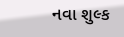નવા શુલ્ક